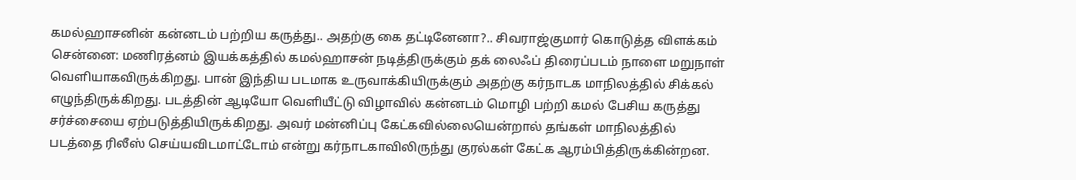கமல்ஹாசனின் கன்னடம் பற்றிய கருத்து.. அதற்கு கை தட்டினேனா?.. சிவராஜ்குமார் கொடுத்த விளக்கம்
சென்னை: மணிரத்னம் இயக்கத்தில் கமல்ஹாசன் நடித்திருக்கும் தக் லைஃப் திரைப்படம் நாளை மறுநாள் வெளியாகவிருக்கிறது. பான் இந்திய படமாக உருவாக்கியிருக்கும் அதற்கு கர்நாடக மாநிலத்தில் சிக்கல் எழுந்திருக்கிறது. படத்தின் ஆடியோ வெளியீட்டு விழாவில் கன்னடம் மொழி பற்றி கமல் பேசிய கருத்து சர்ச்சையை ஏற்படுத்தியிருக்கிறது. அவர் மன்னிப்பு கேட்கவில்லையென்றால் தங்கள் மாநிலத்தில் படத்தை ரிலீஸ் செய்யவிடமாட்டோம் என்று கர்நாடகாவிலிருந்து குரல்கள் கேட்க ஆரம்பித்திருக்கின்றன.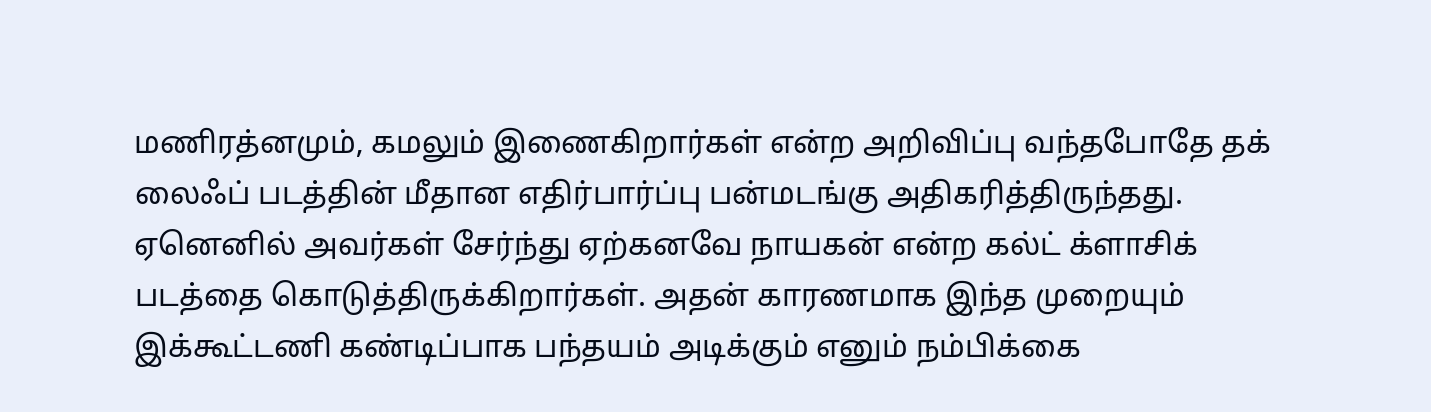மணிரத்னமும், கமலும் இணைகிறார்கள் என்ற அறிவிப்பு வந்தபோதே தக் லைஃப் படத்தின் மீதான எதிர்பார்ப்பு பன்மடங்கு அதிகரித்திருந்தது. ஏனெனில் அவர்கள் சேர்ந்து ஏற்கனவே நாயகன் என்ற கல்ட் க்ளாசிக் படத்தை கொடுத்திருக்கிறார்கள். அதன் காரணமாக இந்த முறையும் இக்கூட்டணி கண்டிப்பாக பந்தயம் அடிக்கும் எனும் நம்பிக்கை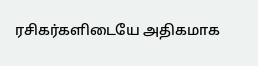ரசிகர்களிடையே அதிகமாக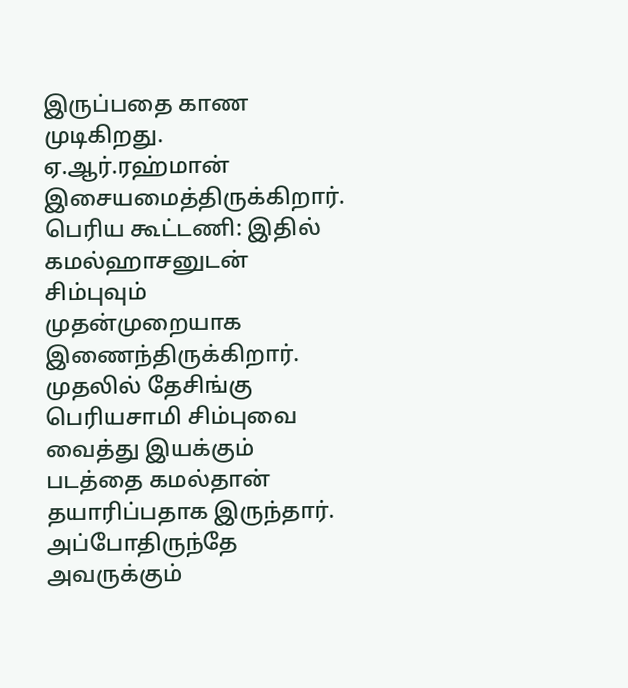இருப்பதை காண முடிகிறது. ஏ.ஆர்.ரஹ்மான் இசையமைத்திருக்கிறார்.
பெரிய கூட்டணி: இதில் கமல்ஹாசனுடன் சிம்புவும் முதன்முறையாக இணைந்திருக்கிறார். முதலில் தேசிங்கு பெரியசாமி சிம்புவை வைத்து இயக்கும் படத்தை கமல்தான் தயாரிப்பதாக இருந்தார். அப்போதிருந்தே அவருக்கும்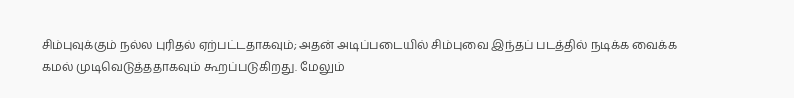சிம்புவுக்கும் நல்ல புரிதல் ஏற்பட்டதாகவும்; அதன் அடிப்படையில் சிம்புவை இந்தப் படத்தில் நடிக்க வைக்க கமல் முடிவெடுத்ததாகவும் கூறப்படுகிறது. மேலும்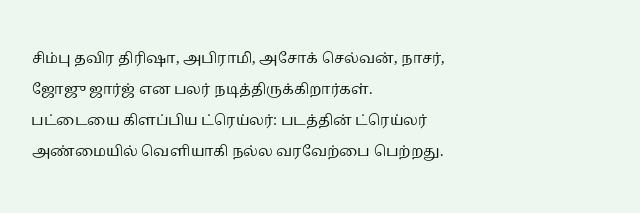சிம்பு தவிர திரிஷா, அபிராமி, அசோக் செல்வன், நாசர், ஜோஜு ஜார்ஜ் என பலர் நடித்திருக்கிறார்கள்.
பட்டையை கிளப்பிய ட்ரெய்லர்: படத்தின் ட்ரெய்லர் அண்மையில் வெளியாகி நல்ல வரவேற்பை பெற்றது.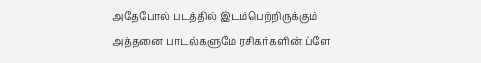அதேபோல் படத்தில் இடம்பெற்றிருக்கும் அத்தனை பாடல்களுமே ரசிகர்களின் ப்ளே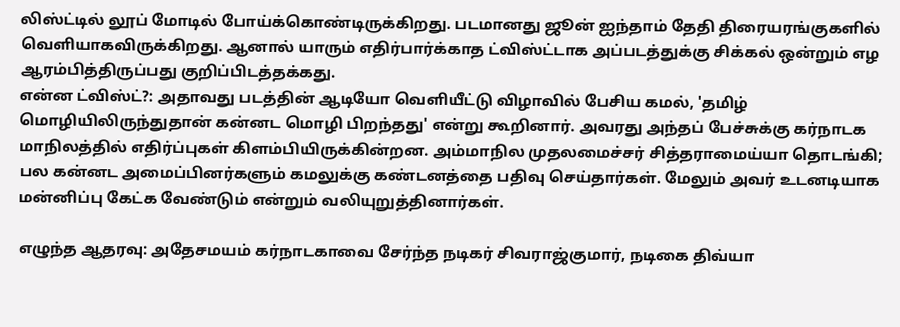லிஸ்ட்டில் லூப் மோடில் போய்க்கொண்டிருக்கிறது. படமானது ஜூன் ஐந்தாம் தேதி திரையரங்குகளில் வெளியாகவிருக்கிறது. ஆனால் யாரும் எதிர்பார்க்காத ட்விஸ்ட்டாக அப்படத்துக்கு சிக்கல் ஒன்றும் எழ ஆரம்பித்திருப்பது குறிப்பிடத்தக்கது.
என்ன ட்விஸ்ட்?: அதாவது படத்தின் ஆடியோ வெளியீட்டு விழாவில் பேசிய கமல், 'தமிழ் மொழியிலிருந்துதான் கன்னட மொழி பிறந்தது' என்று கூறினார். அவரது அந்தப் பேச்சுக்கு கர்நாடக மாநிலத்தில் எதிர்ப்புகள் கிளம்பியிருக்கின்றன. அம்மாநில முதலமைச்சர் சித்தராமைய்யா தொடங்கி; பல கன்னட அமைப்பினர்களும் கமலுக்கு கண்டனத்தை பதிவு செய்தார்கள். மேலும் அவர் உடனடியாக மன்னிப்பு கேட்க வேண்டும் என்றும் வலியுறுத்தினார்கள்.

எழுந்த ஆதரவு: அதேசமயம் கர்நாடகாவை சேர்ந்த நடிகர் சிவராஜ்குமார், நடிகை திவ்யா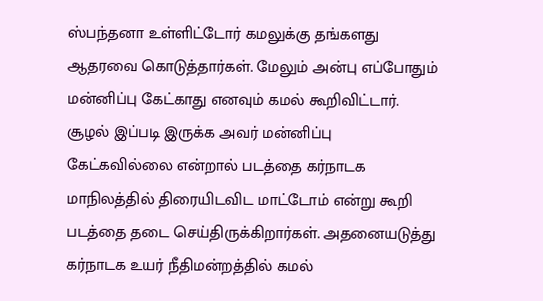ஸ்பந்தனா உள்ளிட்டோர் கமலுக்கு தங்களது ஆதரவை கொடுத்தார்கள். மேலும் அன்பு எப்போதும் மன்னிப்பு கேட்காது எனவும் கமல் கூறிவிட்டார். சூழல் இப்படி இருக்க அவர் மன்னிப்பு கேட்கவில்லை என்றால் படத்தை கர்நாடக மாநிலத்தில் திரையிடவிட மாட்டோம் என்று கூறி படத்தை தடை செய்திருக்கிறார்கள். அதனையடுத்து கர்நாடக உயர் நீதிமன்றத்தில் கமல்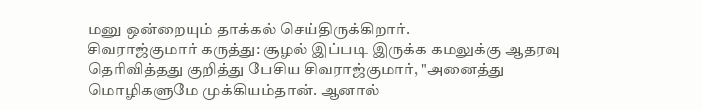மனு ஒன்றையும் தாக்கல் செய்திருக்கிறார்.
சிவராஜ்குமார் கருத்து: சூழல் இப்படி இருக்க கமலுக்கு ஆதரவு தெரிவித்தது குறித்து பேசிய சிவராஜ்குமார், "அனைத்து மொழிகளுமே முக்கியம்தான். ஆனால்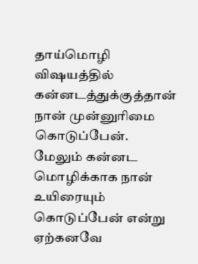தாய்மொழி விஷயத்தில் கன்னடத்துக்குத்தான் நான் முன்னுரிமை கொடுப்பேன். மேலும் கன்னட மொழிக்காக நான் உயிரையும் கொடுப்பேன் என்று ஏற்கனவே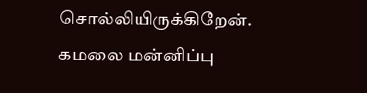சொல்லியிருக்கிறேன். கமலை மன்னிப்பு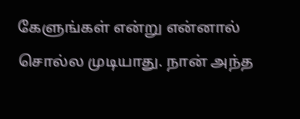கேளுங்கள் என்று என்னால் சொல்ல முடியாது. நான் அந்த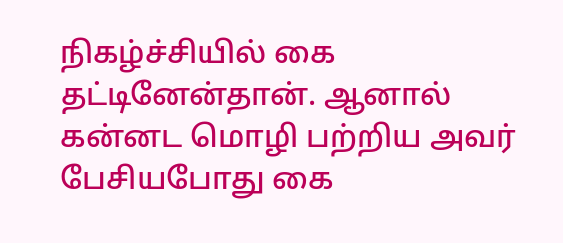நிகழ்ச்சியில் கை தட்டினேன்தான். ஆனால் கன்னட மொழி பற்றிய அவர் பேசியபோது கை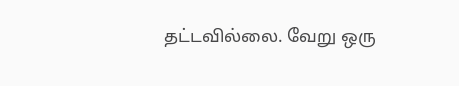தட்டவில்லை. வேறு ஒரு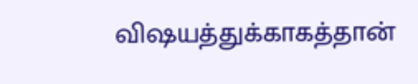விஷயத்துக்காகத்தான்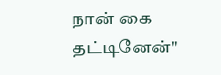நான் கை தட்டினேன்"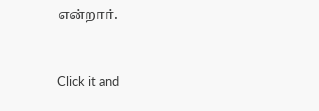என்றார்.


Click it and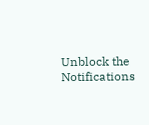Unblock the Notifications